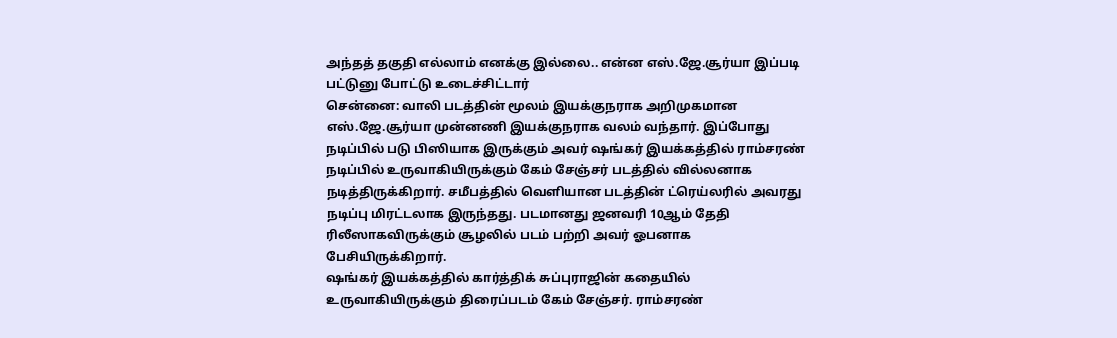அந்தத் தகுதி எல்லாம் எனக்கு இல்லை.. என்ன எஸ்.ஜே.சூர்யா இப்படி பட்டுனு போட்டு உடைச்சிட்டார்
சென்னை: வாலி படத்தின் மூலம் இயக்குநராக அறிமுகமான எஸ்.ஜே.சூர்யா முன்னணி இயக்குநராக வலம் வந்தார். இப்போது நடிப்பில் படு பிஸியாக இருக்கும் அவர் ஷங்கர் இயக்கத்தில் ராம்சரண் நடிப்பில் உருவாகியிருக்கும் கேம் சேஞ்சர் படத்தில் வில்லனாக நடித்திருக்கிறார். சமீபத்தில் வெளியான படத்தின் ட்ரெய்லரில் அவரது நடிப்பு மிரட்டலாக இருந்தது. படமானது ஜனவரி 10ஆம் தேதி ரிலீஸாகவிருக்கும் சூழலில் படம் பற்றி அவர் ஓபனாக பேசியிருக்கிறார்.
ஷங்கர் இயக்கத்தில் கார்த்திக் சுப்புராஜின் கதையில் உருவாகியிருக்கும் திரைப்படம் கேம் சேஞ்சர். ராம்சரண்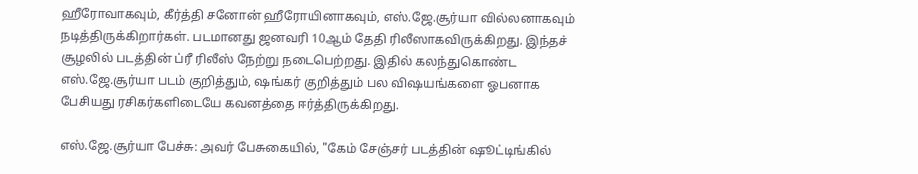ஹீரோவாகவும், கீர்த்தி சனோன் ஹீரோயினாகவும், எஸ்.ஜே.சூர்யா வில்லனாகவும் நடித்திருக்கிறார்கள். படமானது ஜனவரி 10ஆம் தேதி ரிலீஸாகவிருக்கிறது. இந்தச் சூழலில் படத்தின் ப்ரீ ரிலீஸ் நேற்று நடைபெற்றது. இதில் கலந்துகொண்ட எஸ்.ஜே.சூர்யா படம் குறித்தும், ஷங்கர் குறித்தும் பல விஷயங்களை ஓபனாக பேசியது ரசிகர்களிடையே கவனத்தை ஈர்த்திருக்கிறது.

எஸ்.ஜே.சூர்யா பேச்சு: அவர் பேசுகையில், "கேம் சேஞ்சர் படத்தின் ஷூட்டிங்கில்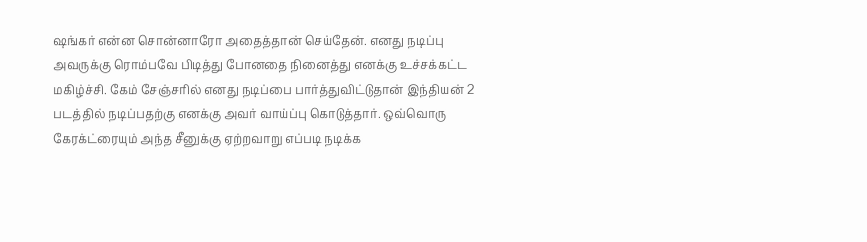ஷங்கர் என்ன சொன்னாரோ அதைத்தான் செய்தேன். எனது நடிப்பு அவருக்கு ரொம்பவே பிடித்து போனதை நினைத்து எனக்கு உச்சக்கட்ட மகிழ்ச்சி. கேம் சேஞ்சரில் எனது நடிப்பை பார்த்துவிட்டுதான் இந்தியன் 2 படத்தில் நடிப்பதற்கு எனக்கு அவர் வாய்ப்பு கொடுத்தார். ஒவ்வொரு கேரக்ட்ரையும் அந்த சீனுக்கு ஏற்றவாறு எப்படி நடிக்க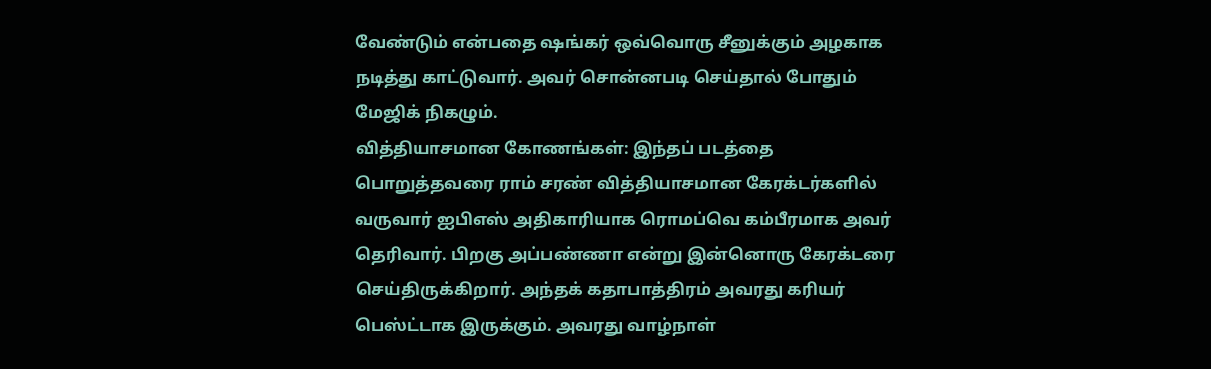வேண்டும் என்பதை ஷங்கர் ஒவ்வொரு சீனுக்கும் அழகாக நடித்து காட்டுவார். அவர் சொன்னபடி செய்தால் போதும் மேஜிக் நிகழும்.
வித்தியாசமான கோணங்கள்: இந்தப் படத்தை பொறுத்தவரை ராம் சரண் வித்தியாசமான கேரக்டர்களில் வருவார் ஐபிஎஸ் அதிகாரியாக ரொமப்வெ கம்பீரமாக அவர் தெரிவார். பிறகு அப்பண்ணா என்று இன்னொரு கேரக்டரை செய்திருக்கிறார். அந்தக் கதாபாத்திரம் அவரது கரியர் பெஸ்ட்டாக இருக்கும். அவரது வாழ்நாள்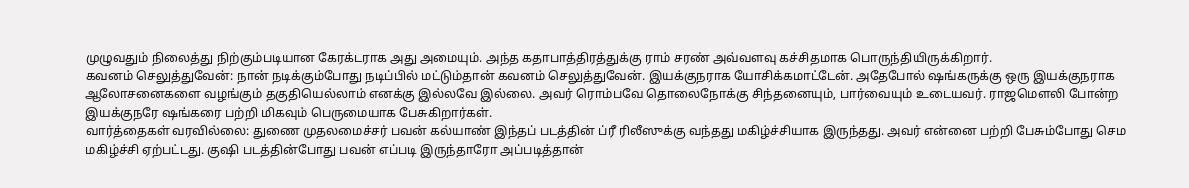முழுவதும் நிலைத்து நிற்கும்படியான கேரக்டராக அது அமையும். அந்த கதாபாத்திரத்துக்கு ராம் சரண் அவ்வளவு கச்சிதமாக பொருந்தியிருக்கிறார்.
கவனம் செலுத்துவேன்: நான் நடிக்கும்போது நடிப்பில் மட்டும்தான் கவனம் செலுத்துவேன். இயக்குநராக யோசிக்கமாட்டேன். அதேபோல் ஷங்கருக்கு ஒரு இயக்குநராக ஆலோசனைகளை வழங்கும் தகுதியெல்லாம் எனக்கு இல்லவே இல்லை. அவர் ரொம்பவே தொலைநோக்கு சிந்தனையும், பார்வையும் உடையவர். ராஜமௌலி போன்ற இயக்குநரே ஷங்கரை பற்றி மிகவும் பெருமையாக பேசுகிறார்கள்.
வார்த்தைகள் வரவில்லை: துணை முதலமைச்சர் பவன் கல்யாண் இந்தப் படத்தின் ப்ரீ ரிலீஸுக்கு வந்தது மகிழ்ச்சியாக இருந்தது. அவர் என்னை பற்றி பேசும்போது செம மகிழ்ச்சி ஏற்பட்டது. குஷி படத்தின்போது பவன் எப்படி இருந்தாரோ அப்படித்தான்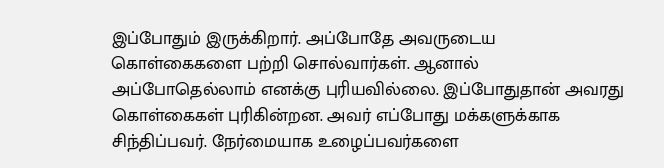இப்போதும் இருக்கிறார். அப்போதே அவருடைய கொள்கைகளை பற்றி சொல்வார்கள். ஆனால் அப்போதெல்லாம் எனக்கு புரியவில்லை. இப்போதுதான் அவரது கொள்கைகள் புரிகின்றன. அவர் எப்போது மக்களுக்காக சிந்திப்பவர். நேர்மையாக உழைப்பவர்களை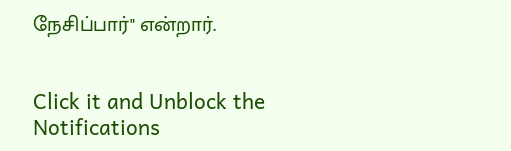நேசிப்பார்" என்றார்.


Click it and Unblock the Notifications